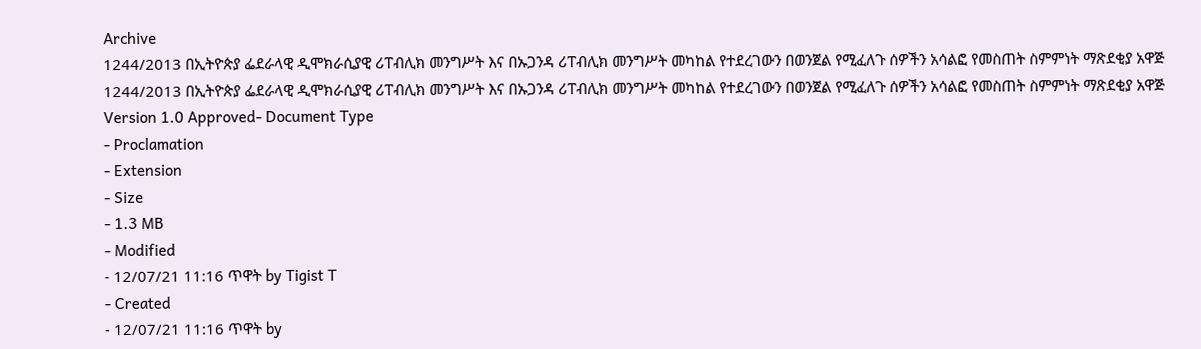Archive
1244/2013 በኢትዮጵያ ፌደራላዊ ዲሞክራሲያዊ ሪፐብሊክ መንግሥት እና በኡጋንዳ ሪፐብሊክ መንግሥት መካከል የተደረገውን በወንጀል የሚፈለጉ ሰዎችን አሳልፎ የመስጠት ስምምነት ማጽደቂያ አዋጅ
1244/2013 በኢትዮጵያ ፌደራላዊ ዲሞክራሲያዊ ሪፐብሊክ መንግሥት እና በኡጋንዳ ሪፐብሊክ መንግሥት መካከል የተደረገውን በወንጀል የሚፈለጉ ሰዎችን አሳልፎ የመስጠት ስምምነት ማጽደቂያ አዋጅ
Version 1.0 Approved- Document Type
- Proclamation
- Extension
- Size
- 1.3 MB
- Modified
- 12/07/21 11:16 ጥዋት by Tigist T
- Created
- 12/07/21 11:16 ጥዋት by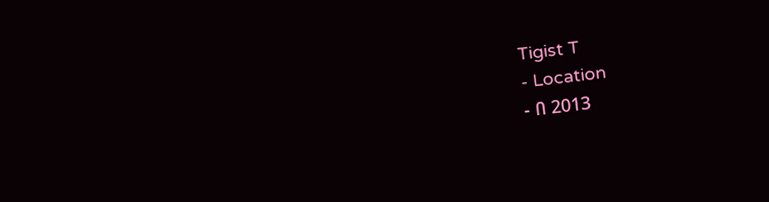Tigist T
- Location
- በ 2013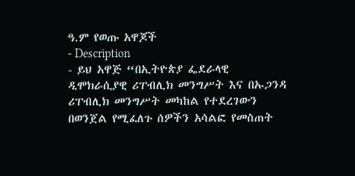ዓ.ም የወጡ አዋጆች
- Description
- ይህ አዋጅ “በኢትዮጵያ ፌደራላዊ ዲሞክራሲያዊ ሪፐብሊክ መንግሥት እና በኡጋንዳ ሪፐብሊክ መንግሥት መካከል የተደረገውን በወንጀል የሚፈለጉ ሰዎችን አሳልፎ የመስጠት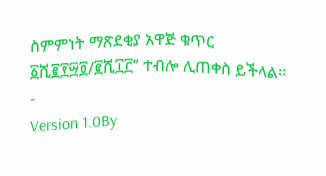ስምምነት ማጽደቂያ አዋጅ ቁጥር ፩ሺ፪፻፵፬/፪ሺ፲፫” ተብሎ ሊጠቀስ ይችላል፡፡
-
Version 1.0By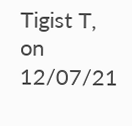Tigist T, on 12/07/21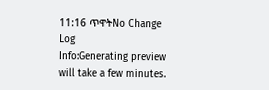11:16 ጥዋትNo Change Log
Info:Generating preview will take a few minutes.